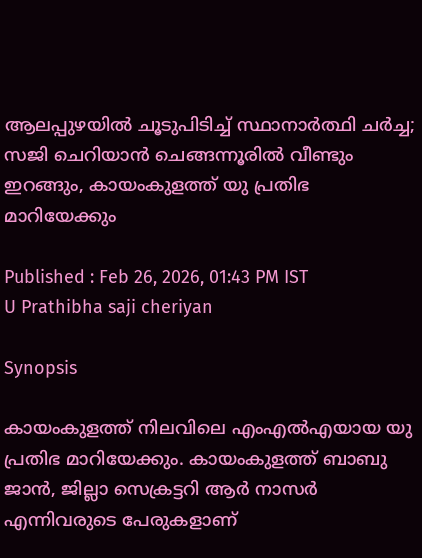ആലപ്പുഴയിൽ ചൂടുപിടിച്ച് സ്ഥാനാർത്ഥി ചർച്ച; സജി ചെറിയാൻ ചെങ്ങന്നൂരിൽ വീണ്ടും ഇറങ്ങും, കായംകുളത്ത് യു പ്രതിഭ മാറിയേക്കും

Published : Feb 26, 2026, 01:43 PM IST
U Prathibha saji cheriyan

Synopsis

കായംകുളത്ത് നിലവിലെ എംഎൽഎയായ യു പ്രതിഭ മാറിയേക്കും. കായംകുളത്ത് ബാബു ജാൻ, ജില്ലാ സെക്രട്ടറി ആർ നാസർ എന്നിവരുടെ പേരുകളാണ്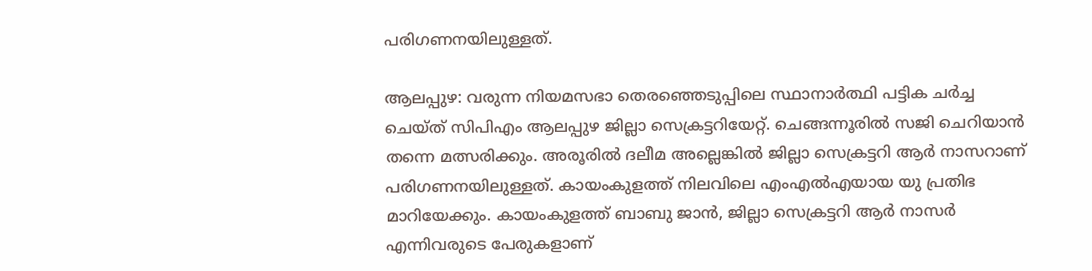പരിഗണനയിലുള്ളത്.

ആലപ്പുഴ: വരുന്ന നിയമസഭാ തെരഞ്ഞെടുപ്പിലെ സ്ഥാനാർത്ഥി പട്ടിക ചർച്ച ചെയ്ത് സിപിഎം ആലപ്പുഴ ജില്ലാ സെക്രട്ടറിയേറ്റ്. ചെങ്ങന്നൂരിൽ സജി ചെറിയാൻ തന്നെ മത്സരിക്കും. അരൂരിൽ ദലീമ അല്ലെങ്കിൽ ജില്ലാ സെക്രട്ടറി ആർ നാസറാണ് പരിഗണനയിലുള്ളത്. കായംകുളത്ത് നിലവിലെ എംഎൽഎയായ യു പ്രതിഭ മാറിയേക്കും. കായംകുളത്ത് ബാബു ജാൻ, ജില്ലാ സെക്രട്ടറി ആർ നാസർ എന്നിവരുടെ പേരുകളാണ്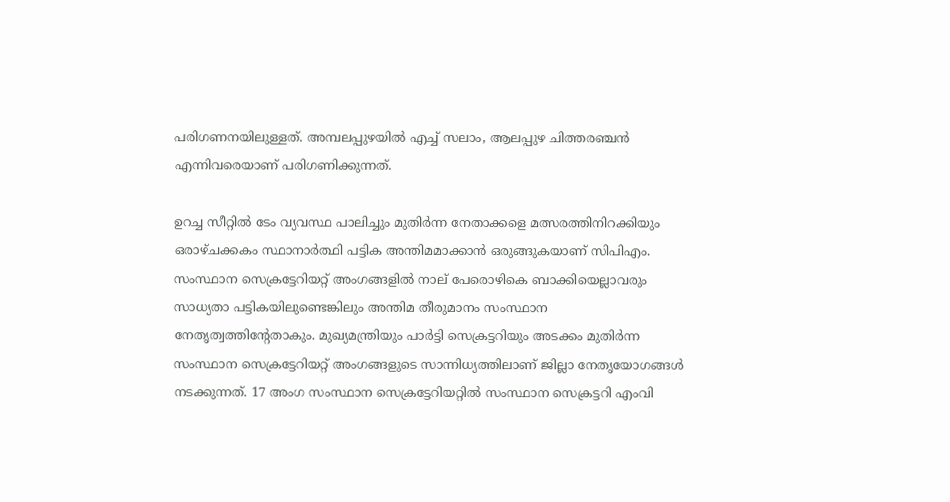പരിഗണനയിലുള്ളത്. അമ്പലപ്പുഴയിൽ എച്ച് സലാം, ആലപ്പുഴ ചിത്തരഞ്ചൻ എന്നിവരെയാണ് പരിഗണിക്കുന്നത്.

ഉറച്ച സീറ്റിൽ ടേം വ്യവസ്ഥ പാലിച്ചും മുതിർന്ന നേതാക്കളെ മത്സരത്തിനിറക്കിയും ഒരാഴ്ചക്കകം സ്ഥാനാർത്ഥി പട്ടിക അന്തിമമാക്കാൻ ഒരുങ്ങുകയാണ് സിപിഎം. സംസ്ഥാന സെക്രട്ടേറിയറ്റ് അംഗങ്ങളിൽ നാല് പേരൊഴികെ ബാക്കിയെല്ലാവരും സാധ്യതാ പട്ടികയിലുണ്ടെങ്കിലും അന്തിമ തീരുമാനം സംസ്ഥാന നേതൃത്വത്തിന്‍റേതാകും. മുഖ്യമന്ത്രിയും പാർട്ടി സെക്രട്ടറിയും അടക്കം മുതിർന്ന സംസ്ഥാന സെക്രട്ടേറിയറ്റ് അംഗങ്ങളുടെ സാന്നിധ്യത്തിലാണ് ജില്ലാ നേതൃയോഗങ്ങൾ നടക്കുന്നത്. 17 അംഗ സംസ്ഥാന സെക്രട്ടേറിയറ്റിൽ സംസ്ഥാന സെക്രട്ടറി എംവി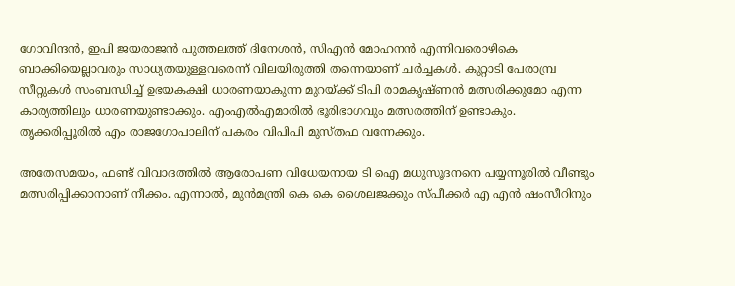ഗോവിന്ദൻ, ഇപി ജയരാജൻ പുത്തലത്ത് ദിനേശൻ, സിഎൻ മോഹനൻ എന്നിവരൊഴികെ ബാക്കിയെല്ലാവരും സാധ്യതയുള്ളവരെന്ന് വിലയിരുത്തി തന്നെയാണ് ചർച്ചകൾ. കുറ്റാടി പേരാമ്പ്ര സീറ്റുകൾ സംബന്ധിച്ച് ഉഭയകക്ഷി ധാരണയാകുന്ന മുറയ്ക്ക് ടിപി രാമകൃഷ്ണൻ മത്സരിക്കുമോ എന്ന കാര്യത്തിലും ധാരണയുണ്ടാക്കും. എംഎൽഎമാരിൽ ഭൂരിഭാഗവും മത്സരത്തിന് ഉണ്ടാകും. തൃക്കരിപ്പൂരിൽ എം രാജഗോപാലിന് പകരം വിപിപി മുസ്തഫ വന്നേക്കും.

അതേസമയം, ഫണ്ട് വിവാദത്തിൽ ആരോപണ വിധേയനായ ടി ഐ മധുസൂദനനെ പയ്യന്നൂരിൽ വീണ്ടും മത്സരിപ്പിക്കാനാണ് നീക്കം. എന്നാല്‍, മുൻമന്ത്രി കെ കെ ശൈലജക്കും സ്പീക്കർ എ എൻ ഷംസീറിനും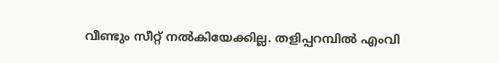വീണ്ടും സീറ്റ് നൽകിയേക്കില്ല. തളിപ്പറമ്പിൽ എംവി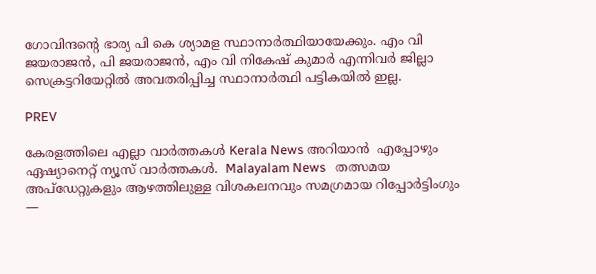ഗോവിന്ദന്റെ ഭാര്യ പി കെ ശ്യാമള സ്ഥാനാർത്ഥിയായേക്കും. എം വി ജയരാജൻ, പി ജയരാജൻ, എം വി നികേഷ് കുമാർ എന്നിവർ ജില്ലാ സെക്രട്ടറിയേറ്റിൽ അവതരിപ്പിച്ച സ്ഥാനാർത്ഥി പട്ടികയിൽ ഇല്ല.

PREV

കേരളത്തിലെ എല്ലാ വാർത്തകൾ Kerala News അറിയാൻ  എപ്പോഴും ഏഷ്യാനെറ്റ് ന്യൂസ് വാർത്തകൾ.  Malayalam News   തത്സമയ അപ്‌ഡേറ്റുകളും ആഴത്തിലുള്ള വിശകലനവും സമഗ്രമായ റിപ്പോർട്ടിംഗും —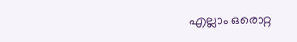എല്ലാം ഒരൊറ്റ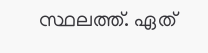സ്ഥലത്ത്. ഏത്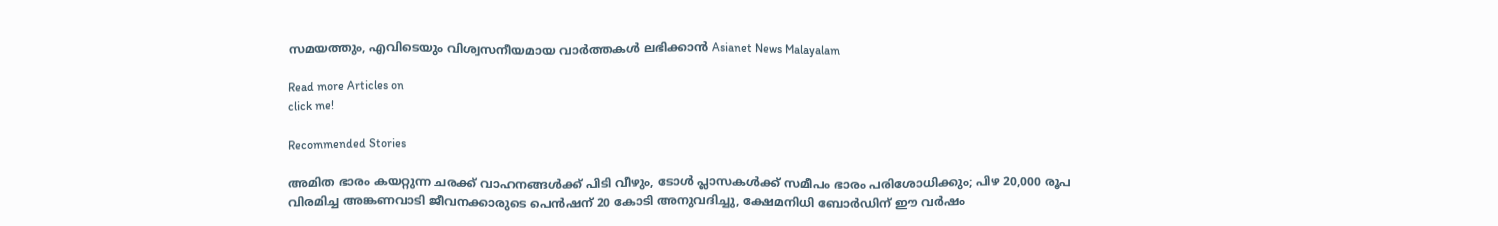സമയത്തും, എവിടെയും വിശ്വസനീയമായ വാർത്തകൾ ലഭിക്കാൻ Asianet News Malayalam

Read more Articles on
click me!

Recommended Stories

അമിത ഭാരം കയറ്റുന്ന ചരക്ക് വാഹനങ്ങൾക്ക് പിടി വീഴും, ടോൾ പ്ലാസകൾക്ക് സമീപം ഭാരം പരിശോധിക്കും; പിഴ 20,000 രൂപ
വിരമിച്ച അങ്കണവാടി ജീവനക്കാരുടെ പെന്‍ഷന് 20 കോടി അനുവദിച്ചു, ക്ഷേമനിധി ബോര്‍ഡിന് ഈ വർഷം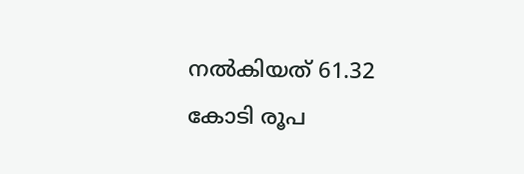നൽകിയത് 61.32 കോടി രൂപ